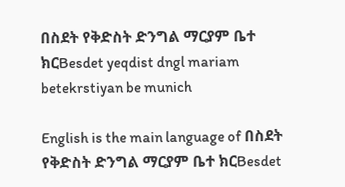በስደት የቅድስት ድንግል ማርያም ቤተ ክርBesdet yeqdist dngl mariam betekrstiyan be munich

English is the main language of በስደት የቅድስት ድንግል ማርያም ቤተ ክርBesdet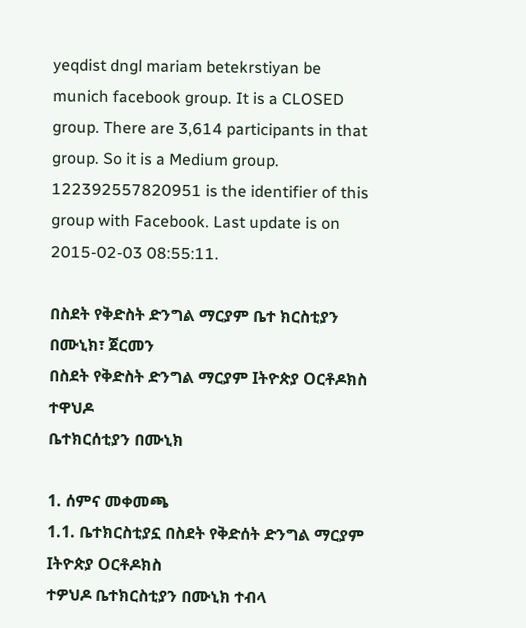yeqdist dngl mariam betekrstiyan be munich facebook group. It is a CLOSED group. There are 3,614 participants in that group. So it is a Medium group. 122392557820951 is the identifier of this group with Facebook. Last update is on 2015-02-03 08:55:11.

በስደት የቅድስት ድንግል ማርያም ቤተ ክርስቲያን በሙኒክ፣ ጀርመን
በስደት የቅድስት ድንግል ማርያም Iትዮጵያ Oርቶዶክስ ተዋህዶ
ቤተክርሰቲያን በሙኒክ

1. ሰምና መቀመጫ
1.1. ቤተክርስቲያኗ በስደት የቅድሰት ድንግል ማርያም Iትዮጵያ Oርቶዶክስ
ተዎህዶ ቤተክርስቲያን በሙኒክ ተብላ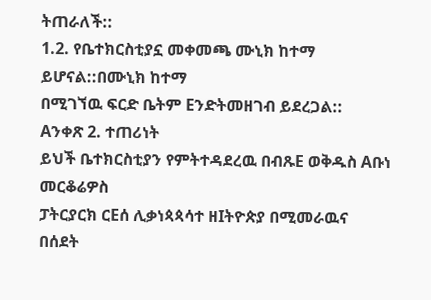ትጠራለች::
1.2. የቤተክርስቲያኗ መቀመጫ ሙኒክ ከተማ ይሆናል::በሙኒክ ከተማ
በሚገኘዉ ፍርድ ቤትም Eንድትመዘገብ ይደረጋል::
Aንቀጽ 2. ተጠሪነት
ይህች ቤተክርስቲያን የምትተዳደረዉ በብጹE ወቅዱስ Aቡነ መርቆሬዎስ
ፓትርያርክ ርEሰ ሊቃነጳጳሳተ ዘIትዮጵያ በሚመራዉና በሰደት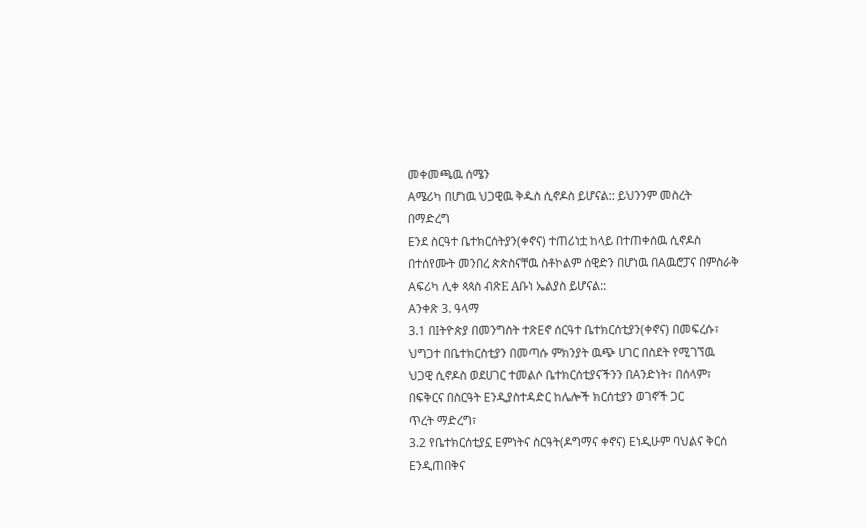መቀመጫዉ ሰሜን
Aሜሪካ በሆነዉ ህጋዊዉ ቅዱስ ሲኖዶስ ይሆናል:: ይህንንም መስረት
በማድረግ
Eንደ ስርዓተ ቤተክርሰትያን(ቀኖና) ተጠሪነቷ ከላይ በተጠቀሰዉ ሲኖዶስ
በተሰየሙት መንበረ ጵጵስናቸዉ ስቶኮልም ሰዊድን በሆነዉ በAዉሮፓና በምስራቅ
Aፍሪካ ሊቀ ጳጳስ ብጽE Aቡነ ኤልያስ ይሆናል::
Aንቀጽ 3. ዓላማ
3.1 በIትዮጵያ በመንግስት ተጽEኖ ሰርዓተ ቤተክርሰቲያን(ቀኖና) በመፍረሱ፣
ህግጋተ በቤተክርስቲያን በመጣሱ ምክንያት ዉጭ ሀገር በስደት የሚገኘዉ
ህጋዊ ሲኖዶስ ወደሀገር ተመልሶ ቤተክርሰቲያናችንን በAንድነት፣ በሰላም፣
በፍቅርና በስርዓት Eንዲያስተዳድር ከሌሎች ክርሰቲያን ወገኖች ጋር
ጥረት ማድረግ፣
3.2 የቤተክርሰቲያኗ Eምነትና ስርዓት(ዶግማና ቀኖና) Eነዲሁም ባህልና ቅርሰ
Eንዲጠበቅና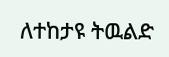ለተከታዩ ትዉልድ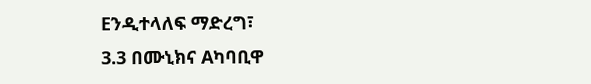Eንዲተላለፍ ማድረግ፣
3.3 በሙኒክና Aካባቢዋ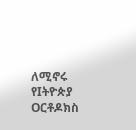ለሚኖሩ የIትዮጵያ Oርቶዶክስ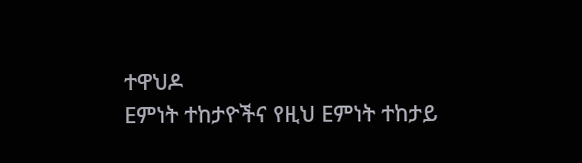ተዋህዶ
Eምነት ተከታዮችና የዚህ Eምነት ተከታይ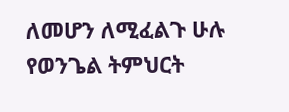ለመሆን ለሚፈልጉ ሁሉ
የወንጌል ትምህርት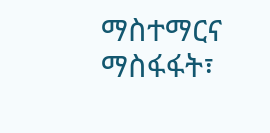ማስተማርና ማስፋፋት፣